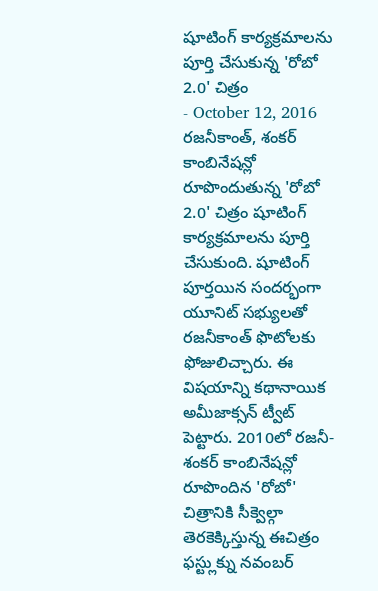షూటింగ్ కార్యక్రమాలను పూర్తి చేసుకున్న 'రోబో 2.0' చిత్రం
- October 12, 2016
రజనీకాంత్, శంకర్ కాంబినేషన్లో రూపొందుతున్న 'రోబో 2.0' చిత్రం షూటింగ్ కార్యక్రమాలను పూర్తి చేసుకుంది. షూటింగ్ పూర్తయిన సందర్భంగా యూనిట్ సభ్యులతో రజనీకాంత్ ఫొటోలకు ఫోజులిచ్చారు. ఈ విషయాన్ని కథానాయిక అమీజాక్సన్ ట్వీట్ పెట్టారు. 2010లో రజనీ-శంకర్ కాంబినేషన్లో రూపొందిన 'రోబో' చిత్రానికి సీక్వెల్గా తెరకెక్కిస్తున్న ఈచిత్రం ఫస్ట్లుక్ను నవంబర్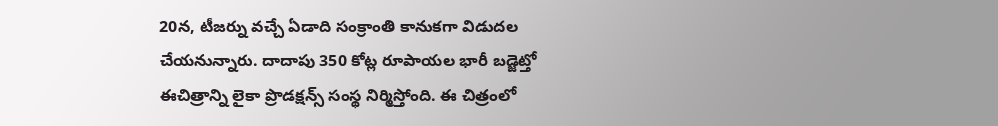20న, టీజర్ను వచ్చే ఏడాది సంక్రాంతి కానుకగా విడుదల చేయనున్నారు. దాదాపు 350 కోట్ల రూపాయల భారీ బడ్జెట్తో ఈచిత్రాన్ని లైకా ప్రొడక్షన్స్ సంస్థ నిర్మిస్తోంది. ఈ చిత్రంలో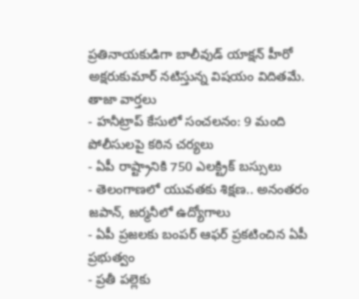ప్రతినాయకుడిగా బాలీవుడ్ యాక్షన్ హీరో అక్షరుకుమార్ నటిస్తున్న విషయం విదితమే.
తాజా వార్తలు
- హనీట్రాప్ కేసులో సంచలనం: 9 మంది పోలీసులపై కఠిన చర్యలు
- ఏపీ రాష్ట్రానికి 750 ఎలక్ట్రిక్ బస్సులు
- తెలంగాణలో యువతకు శిక్షణ.. అనంతరం జపాన్, జర్మనీలో ఉద్యోగాలు
- ఏపీ ప్రజలకు బంపర్ ఆఫర్ ప్రకటించిన ఏపీ ప్రభుత్వం
- ప్రతీ పల్లెకు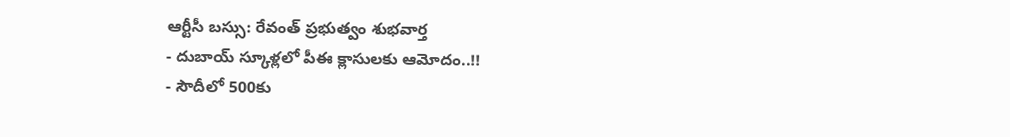ఆర్టీసీ బస్సు: రేవంత్ ప్రభుత్వం శుభవార్త
- దుబాయ్ స్కూళ్లలో పీఈ క్లాసులకు ఆమోదం..!!
- సౌదీలో 500కు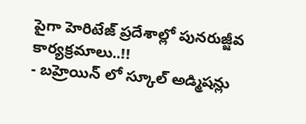పైగా హెరిటేజ్ ప్రదేశాల్లో పునరుజ్జీవ కార్యక్రమాలు..!!
- బహ్రెయిన్ లో స్కూల్ అడ్మిషన్లు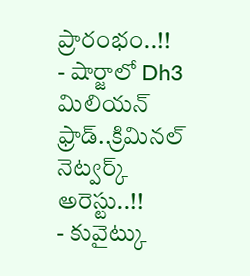ప్రారంభం..!!
- షార్జాలో Dh3 మిలియన్ ఫ్రాడ్..క్రిమినల్ నెట్వర్క్ అరెస్టు..!!
- కువైట్కు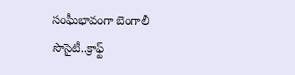సంఘీభావంగా బెంగాలీ సొసైటీ..క్రాఫ్ట్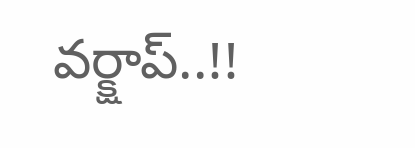వర్క్షాప్..!!